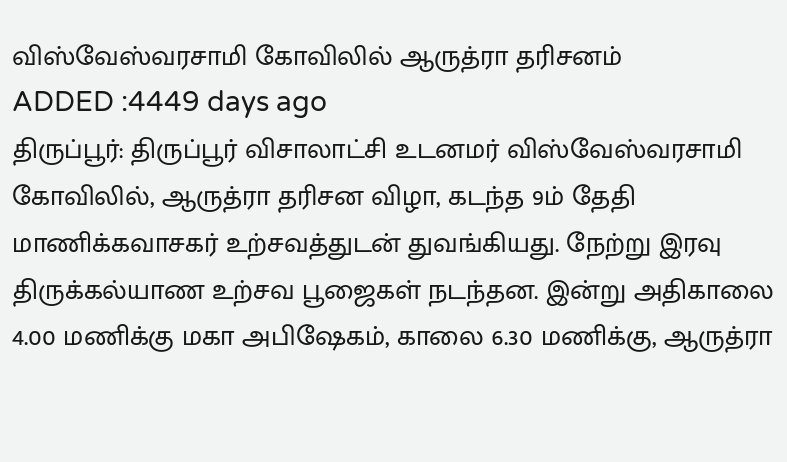விஸ்வேஸ்வரசாமி கோவிலில் ஆருத்ரா தரிசனம்
ADDED :4449 days ago
திருப்பூர்: திருப்பூர் விசாலாட்சி உடனமர் விஸ்வேஸ்வரசாமி கோவிலில், ஆருத்ரா தரிசன விழா, கடந்த 9ம் தேதி மாணிக்கவாசகர் உற்சவத்துடன் துவங்கியது. நேற்று இரவு திருக்கல்யாண உற்சவ பூஜைகள் நடந்தன. இன்று அதிகாலை 4.00 மணிக்கு மகா அபிஷேகம், காலை 6.30 மணிக்கு, ஆருத்ரா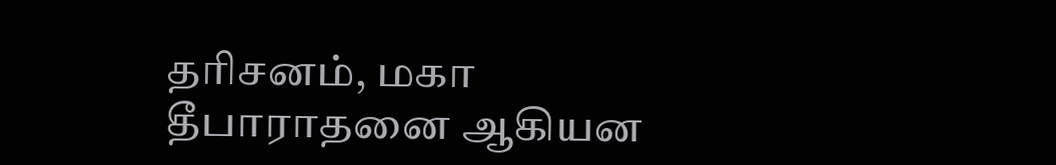தரிசனம், மகா தீபாராதனை ஆகியன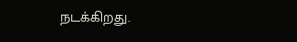நடக்கிறது.